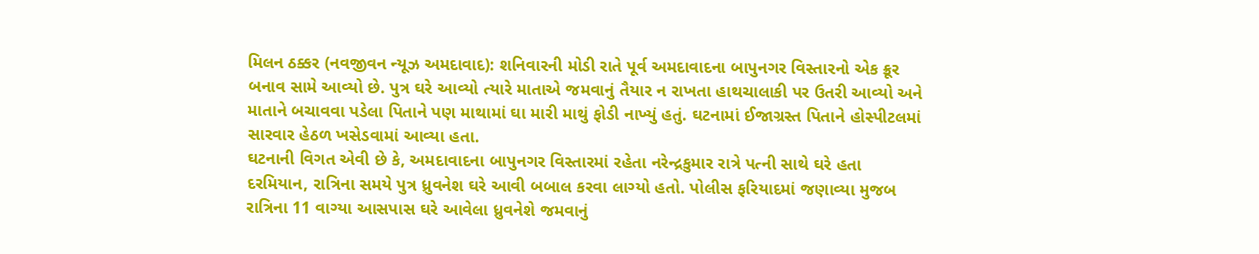મિલન ઠક્કર (નવજીવન ન્યૂઝ અમદાવાદ): શનિવારની મોડી રાતે પૂર્વ અમદાવાદના બાપુનગર વિસ્તારનો એક ક્રૂર બનાવ સામે આવ્યો છે. પુત્ર ઘરે આવ્યો ત્યારે માતાએ જમવાનું તૈયાર ન રાખતા હાથચાલાકી પર ઉતરી આવ્યો અને માતાને બચાવવા પડેલા પિતાને પણ માથામાં ઘા મારી માથું ફોડી નાખ્યું હતું. ઘટનામાં ઈજાગ્રસ્ત પિતાને હોસ્પીટલમાં સારવાર હેઠળ ખસેડવામાં આવ્યા હતા.
ઘટનાની વિગત એવી છે કે, અમદાવાદના બાપુનગર વિસ્તારમાં રહેતા નરેન્દ્રકુમાર રાત્રે પત્ની સાથે ઘરે હતા દરમિયાન, રાત્રિના સમયે પુત્ર ધ્રુવનેશ ઘરે આવી બબાલ કરવા લાગ્યો હતો. પોલીસ ફરિયાદમાં જણાવ્યા મુજબ રાત્રિના 11 વાગ્યા આસપાસ ઘરે આવેલા ધ્રુવનેશે જમવાનું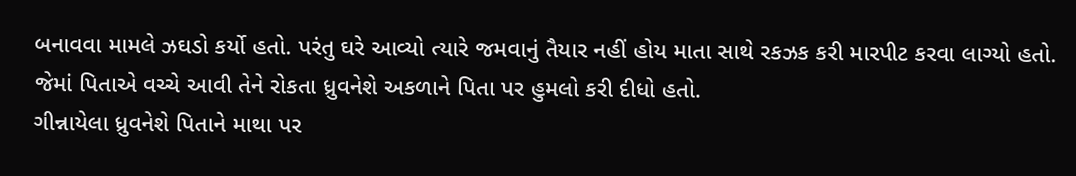બનાવવા મામલે ઝઘડો કર્યો હતો. પરંતુ ઘરે આવ્યો ત્યારે જમવાનું તૈયાર નહીં હોય માતા સાથે રકઝક કરી મારપીટ કરવા લાગ્યો હતો. જેમાં પિતાએ વચ્ચે આવી તેને રોકતા ધ્રુવનેશે અકળાને પિતા પર હુમલો કરી દીધો હતો.
ગીન્નાયેલા ધ્રુવનેશે પિતાને માથા પર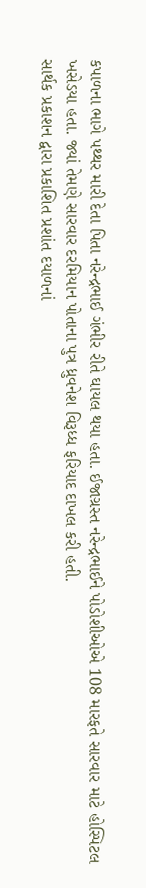કપાળના ભાગે પથ્થર મારી દેતા પિતા નરેન્દ્રભાઈ ગંભીર રીતે ઘાયલ થયા હતા. ઈજાગ્રસ્ત નરેન્દ્રભાઈને પોડોશીઓએ 108 મારફતે સારવાર માટે હોસ્પિટલ ખસેડયા હતા. જ્યાં તેમણે સારવાર દરમિયાન પોતાના પુત્ર ધ્રુવનેશ વિરૂધ્ધ ફરિયાદ દાખલ કરી હતી.
સાર્થક પ્રકાશન દ્વારા પ્રકાશિત પ્રશાંત દયાળનાં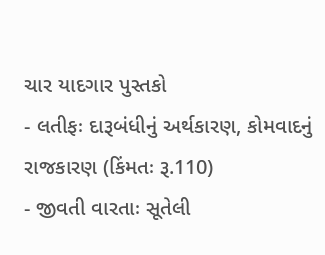ચાર યાદગાર પુસ્તકો
- લતીફઃ દારૂબંધીનું અર્થકારણ, કોમવાદનું રાજકારણ (કિંમતઃ રૂ.110)
- જીવતી વારતાઃ સૂતેલી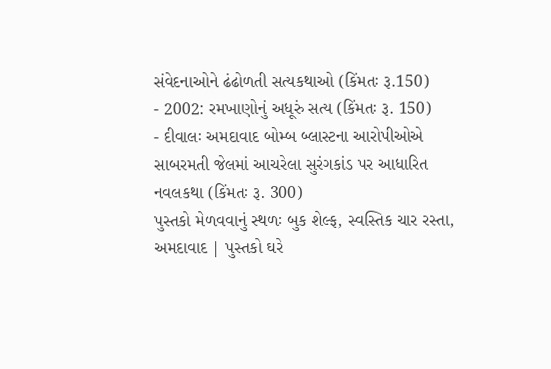સંવેદનાઓને ઢંઢોળતી સત્યકથાઓ (કિંમતઃ રૂ.150)
- 2002: રમખાણોનું અધૂરું સત્ય (કિંમતઃ રૂ. 150)
- દીવાલઃ અમદાવાદ બોમ્બ બ્લાસ્ટના આરોપીઓએ સાબરમતી જેલમાં આચરેલા સુરંગકાંડ પર આધારિત નવલકથા (કિંમતઃ રૂ. 300)
પુસ્તકો મેળવવાનું સ્થળઃ બુક શેલ્ફ, સ્વસ્તિક ચાર રસ્તા, અમદાવાદ | પુસ્તકો ઘરે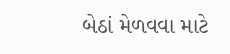બેઠાં મેળવવા માટે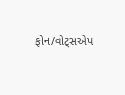ફોન/વોટ્સએપ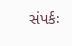સંપર્કઃ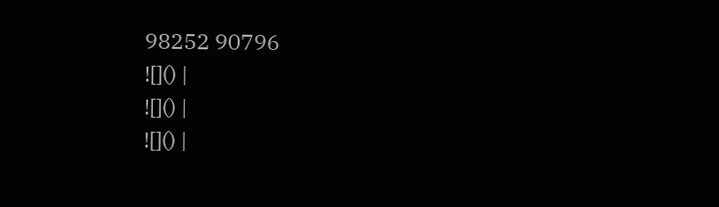98252 90796
![]() |
![]() |
![]() |